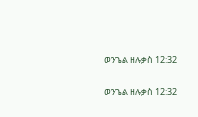ወንጌል ዘሉቃስ 12:32

ወንጌል ዘሉቃስ 12:32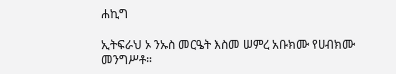ሐኪግ

ኢትፍራህ ኦ ንኡስ መርዔት እስመ ሠምረ አቡክሙ የሀብክሙ መንግሥቶ።